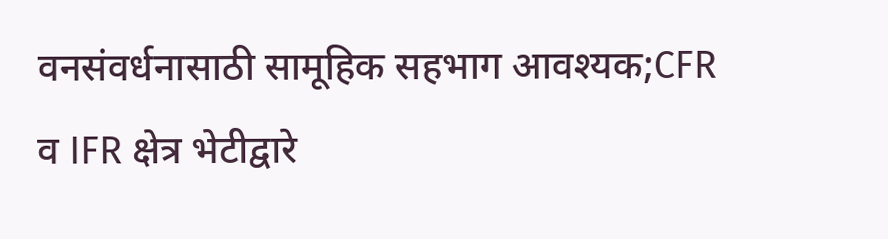वनसंवर्धनासाठी सामूहिक सहभाग आवश्यक;CFR व IFR क्षेत्र भेटीद्वारे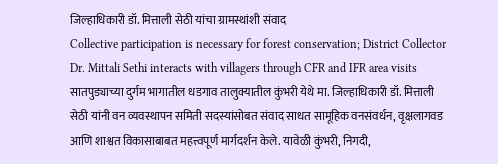जिल्हाधिकारी डॉ. मित्ताली सेठी यांचा ग्रामस्थांशी संवाद
Collective participation is necessary for forest conservation; District Collector Dr. Mittali Sethi interacts with villagers through CFR and IFR area visits
सातपुड्याच्या दुर्गम भागातील धडगाव तालुक्यातील कुंभरी येथे मा. जिल्हाधिकारी डॉ. मित्ताली सेठी यांनी वन व्यवस्थापन समिती सदस्यांसोबत संवाद साधत सामूहिक वनसंवर्धन, वृक्षलागवड आणि शाश्वत विकासाबाबत महत्त्वपूर्ण मार्गदर्शन केले. यावेळी कुंभरी, निगदी,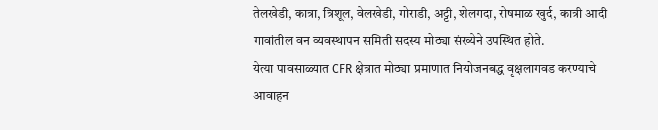तेलखेडी, कात्रा, त्रिशूल, वेलखेडी, गोराडी, अट्टी, शेलगदा, रोषमाळ खुर्द, कात्री आदी गावांतील वन व्यवस्थापन समिती सदस्य मोठ्या संख्येने उपस्थित होते.
येत्या पावसाळ्यात CFR क्षेत्रात मोठ्या प्रमाणात नियोजनबद्ध वृक्षलागवड करण्याचे आवाहन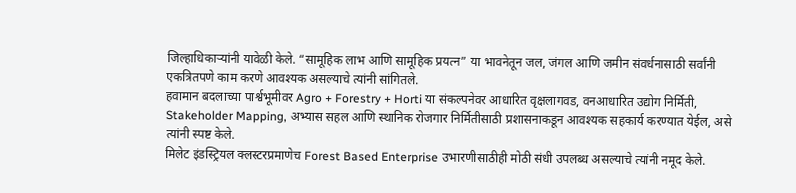जिल्हाधिकाऱ्यांनी यावेळी केले. “सामूहिक लाभ आणि सामूहिक प्रयत्न” या भावनेतून जल, जंगल आणि जमीन संवर्धनासाठी सर्वांनी एकत्रितपणे काम करणे आवश्यक असल्याचे त्यांनी सांगितले.
हवामान बदलाच्या पार्श्वभूमीवर Agro + Forestry + Horti या संकल्पनेवर आधारित वृक्षलागवड, वनआधारित उद्योग निर्मिती, Stakeholder Mapping, अभ्यास सहल आणि स्थानिक रोजगार निर्मितीसाठी प्रशासनाकडून आवश्यक सहकार्य करण्यात येईल, असे त्यांनी स्पष्ट केले.
मिलेट इंडस्ट्रियल क्लस्टरप्रमाणेच Forest Based Enterprise उभारणीसाठीही मोठी संधी उपलब्ध असल्याचे त्यांनी नमूद केले.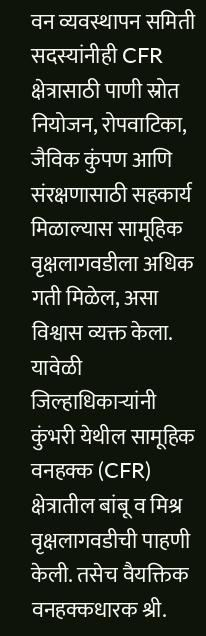वन व्यवस्थापन समिती सदस्यांनीही CFR क्षेत्रासाठी पाणी स्रोत नियोजन, रोपवाटिका, जैविक कुंपण आणि संरक्षणासाठी सहकार्य मिळाल्यास सामूहिक वृक्षलागवडीला अधिक गती मिळेल, असा विश्वास व्यक्त केला.
यावेळी जिल्हाधिकाऱ्यांनी कुंभरी येथील सामूहिक वनहक्क (CFR) क्षेत्रातील बांबू व मिश्र वृक्षलागवडीची पाहणी केली. तसेच वैयक्तिक वनहक्कधारक श्री.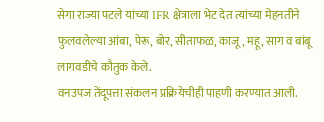सेगा राज्या पटले यांच्या IFR क्षेत्राला भेट देत त्यांच्या मेहनतीने फुलवलेल्या आंबा, पेरू, बोर, सीताफळ, काजू, महू, साग व बांबू लागवडीचे कौतुक केले.
वनउपज तेंदूपत्ता संकलन प्रक्रियेचीही पाहणी करण्यात आली.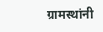ग्रामस्थांनी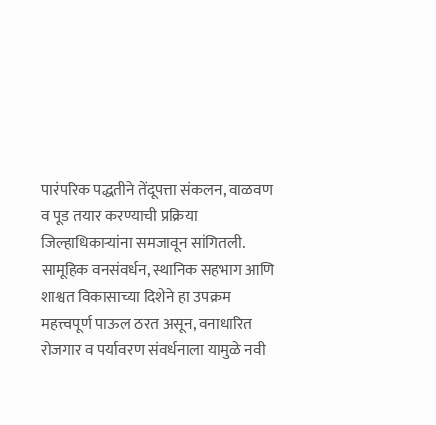पारंपरिक पद्धतीने तेंदूपत्ता संकलन, वाळवण व पूड तयार करण्याची प्रक्रिया जिल्हाधिकाऱ्यांना समजावून सांगितली.
सामूहिक वनसंवर्धन, स्थानिक सहभाग आणि शाश्वत विकासाच्या दिशेने हा उपक्रम महत्त्वपूर्ण पाऊल ठरत असून, वनाधारित रोजगार व पर्यावरण संवर्धनाला यामुळे नवी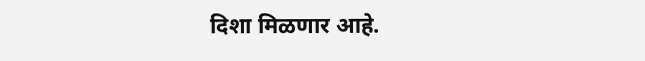दिशा मिळणार आहे.